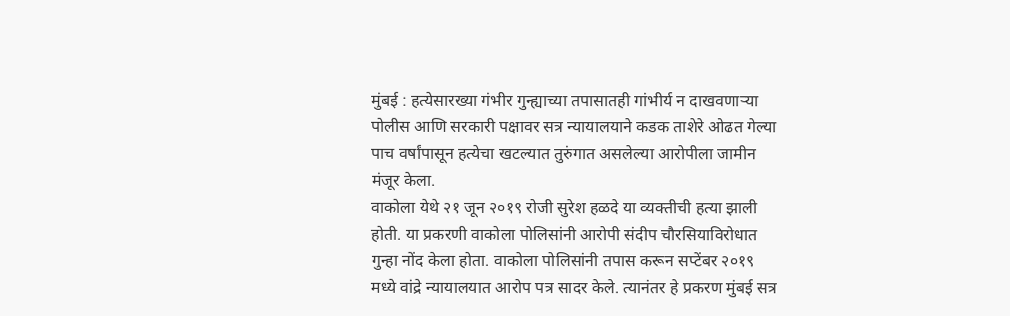मुंबई : हत्येसारख्या गंभीर गुन्ह्याच्या तपासातही गांभीर्य न दाखवणाऱ्या पोलीस आणि सरकारी पक्षावर सत्र न्यायालयाने कडक ताशेरे ओढत गेल्या पाच वर्षांपासून हत्येचा खटल्यात तुरुंगात असलेल्या आरोपीला जामीन मंजूर केला.
वाकोला येथे २१ जून २०१९ रोजी सुरेश हळदे या व्यक्तीची हत्या झाली होती. या प्रकरणी वाकोला पोलिसांनी आरोपी संदीप चौरसियाविरोधात गुन्हा नोंद केला होता. वाकोला पोलिसांनी तपास करून सप्टेंबर २०१९ मध्ये वांद्रे न्यायालयात आरोप पत्र सादर केले. त्यानंतर हे प्रकरण मुंबई सत्र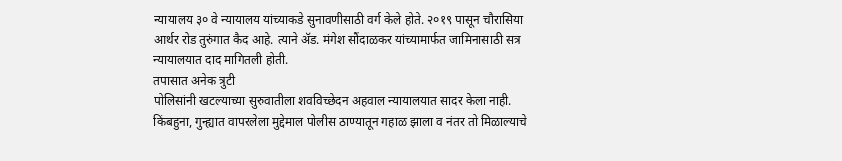न्यायालय ३० वे न्यायालय यांच्याकडे सुनावणीसाठी वर्ग केले होते. २०१९ पासून चौरासिया आर्थर रोड तुरुंगात कैद आहे. त्याने ॲड. मंगेश सौंदाळकर यांच्यामार्फत जामिनासाठी सत्र न्यायालयात दाद मागितली होती.
तपासात अनेक त्रुटी
पोलिसांनी खटल्याच्या सुरुवातीला शवविच्छेदन अहवाल न्यायालयात सादर केला नाही. किंबहुना, गुन्ह्यात वापरलेला मुद्देमाल पोलीस ठाण्यातून गहाळ झाला व नंतर तो मिळाल्याचे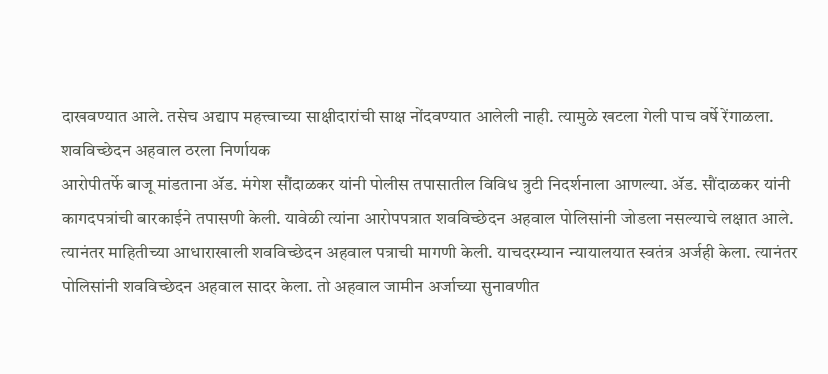दाखवण्यात आले. तसेच अद्याप महत्त्वाच्या साक्षीदारांची साक्ष नोंदवण्यात आलेली नाही. त्यामुळे खटला गेली पाच वर्षे रेंगाळला.
शवविच्छेदन अहवाल ठरला निर्णायक
आरोपीतर्फे बाजू मांडताना ॲड. मंगेश सौंदाळकर यांनी पोलीस तपासातील विविध त्रुटी निदर्शनाला आणल्या. ॲड. सौंदाळकर यांनी कागदपत्रांची बारकाईने तपासणी केली. यावेळी त्यांना आरोपपत्रात शवविच्छेदन अहवाल पोलिसांनी जोडला नसल्याचे लक्षात आले. त्यानंतर माहितीच्या आधाराखाली शवविच्छेदन अहवाल पत्राची मागणी केली. याचदरम्यान न्यायालयात स्वतंत्र अर्जही केला. त्यानंतर पोलिसांनी शवविच्छेदन अहवाल सादर केला. तो अहवाल जामीन अर्जाच्या सुनावणीत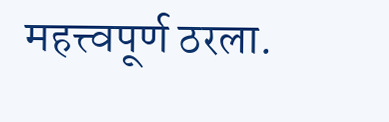महत्त्वपूर्ण ठरला.